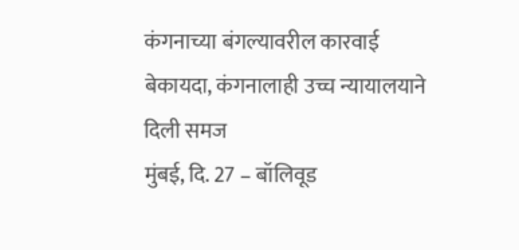कंगनाच्या बंगल्यावरील कारवाई बेकायदा, कंगनालाही उच्च न्यायालयाने दिली समज
मुंबई, दि. 27 – बॉलिवूड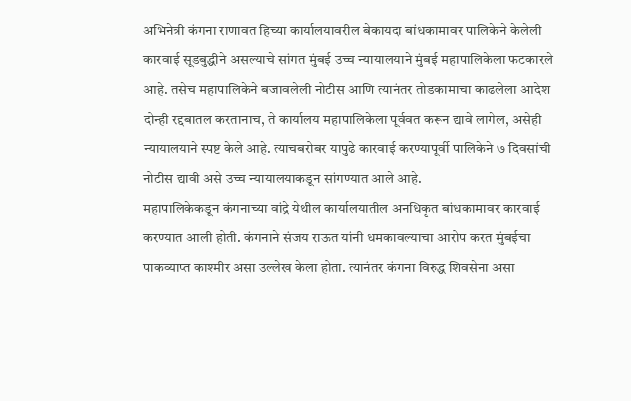अभिनेत्री कंगना राणावत हिच्या कार्यालयावरील बेकायदा बांधकामावर पालिकेने केलेली कारवाई सूडबुद्धीने असल्याचे सांगत मुंबई उच्च न्यायालयाने मुंबई महापालिकेला फटकारले आहे. तसेच महापालिकेने बजावलेली नोटीस आणि त्यानंतर तोडकामाचा काढलेला आदेश दोन्ही रद्दबातल करतानाच, ते कार्यालय महापालिकेला पूर्ववत करून द्यावे लागेल, असेही न्यायालयाने स्पष्ट केले आहे. त्याचबरोबर यापुढे कारवाई करण्यापूर्वी पालिकेने ७ दिवसांची नोटीस द्यावी असे उच्च न्यायालयाकडून सांगण्यात आले आहे.
महापालिकेकडून कंगनाच्या वांद्रे येथील कार्यालयातील अनधिकृत बांधकामावर कारवाई करण्यात आली होती. कंगनाने संजय राऊत यांनी धमकावल्याचा आरोप करत मुंबईचा पाकव्याप्त काश्मीर असा उल्लेख केला होता. त्यानंतर कंगना विरुद्ध शिवसेना असा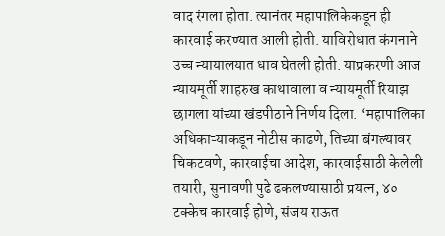वाद रंगला होता. त्यानंतर महापालिकेकडून ही कारवाई करण्यात आली होती. याविरोधात कंगनाने उच्च न्यायालयात धाव घेतली होती. याप्रकरणी आज न्यायमूर्ती शाहरुख काथावाला व न्यायमूर्ती रियाझ छागला यांच्या खंडपीठाने निर्णय दिला. ‘महापालिका अधिकाऱ्याकडून नोटीस काढणे, तिच्या बंगल्यावर चिकटवणे, कारवाईचा आदेश, कारवाईसाठी केलेली तयारी, सुनावणी पुढे ढकलण्यासाठी प्रयत्न, ४० टक्केच कारवाई होणे, संजय राऊत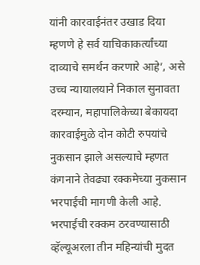यांनी कारवाईनंतर उखाड दिया म्हणणे हे सर्व याचिकाकर्त्यांच्या दाव्याचे समर्थन करणारे आहे’, असे उच्च न्यायालयाने निकाल सुनावता
दरम्यान, महापालिकेच्या बेकायदा कारवाईमुळे दोन कोटी रुपयांचे नुकसान झाले असल्याचे म्हणत कंगनाने तेवढ्या रक्कमेच्या नुकसान भरपाईची मागणी केली आहे. भरपाईची रक्कम ठरवण्यासाठी व्हॅल्यूअरला तीन महिन्यांची मुदत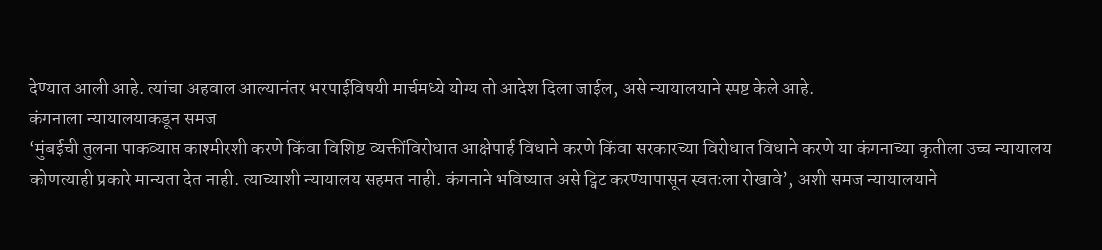देण्यात आली आहे. त्यांचा अहवाल आल्यानंतर भरपाईविषयी मार्चमध्ये योग्य तो आदेश दिला जाईल, असे न्यायालयाने स्पष्ट केले आहे.
कंगनाला न्यायालयाकडून समज
‘मुंबईची तुलना पाकव्याप्त काश्मीरशी करणे किंवा विशिष्ट व्यक्तींविरोधात आक्षेपार्ह विधाने करणे किंवा सरकारच्या विरोधात विधाने करणे या कंगनाच्या कृतीला उच्च न्यायालय कोणत्याही प्रकारे मान्यता देत नाही. त्याच्याशी न्यायालय सहमत नाही. कंगनाने भविष्यात असे ट्विट करण्यापासून स्वतःला रोखावे’, अशी समज न्यायालयाने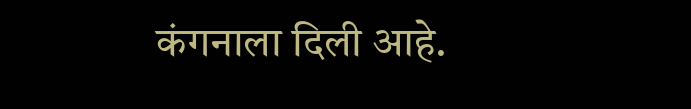कंगनाला दिली आहे.